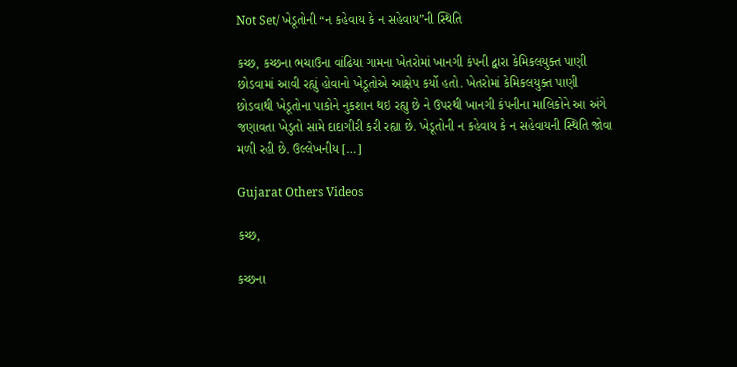Not Set/ ખેડૂતોની “ન કહેવાય કે ન સહેવાય”ની સ્થિતિ

કચ્છ, કચ્છના ભચાઉના વાંઢિયા ગામના ખેતરોમાં ખાનગી કંપની દ્વારા કેમિકલયુક્ત પાણી છોડવામાં આવી રહ્યું હોવાનો ખેડૂતોએ આક્ષેપ કર્યો હતો. ખેતરોમાં કેમિકલયુક્ત પાણી છોડવાથી ખેડૂતોના પાકોને નુકશાન થઇ રહ્યુ છે ને ઉપરથી ખાનગી કંપનીના માલિકોને આ અંગે જણાવતા ખેડુતો સામે દાદાગીરી કરી રહ્યા છે. ખેડૂતોની ન કહેવાય કે ન સહેવાયની સ્થિતિ જોવા મળી રહી છે. ઉલ્લેખનીય […]

Gujarat Others Videos

કચ્છ,

કચ્છના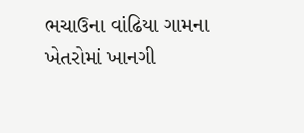ભચાઉના વાંઢિયા ગામના ખેતરોમાં ખાનગી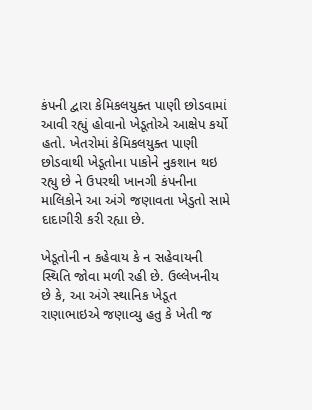કંપની દ્વારા કેમિકલયુક્ત પાણી છોડવામાં આવી રહ્યું હોવાનો ખેડૂતોએ આક્ષેપ કર્યો હતો. ખેતરોમાં કેમિકલયુક્ત પાણી છોડવાથી ખેડૂતોના પાકોને નુકશાન થઇ રહ્યુ છે ને ઉપરથી ખાનગી કંપનીના માલિકોને આ અંગે જણાવતા ખેડુતો સામે દાદાગીરી કરી રહ્યા છે.

ખેડૂતોની ન કહેવાય કે ન સહેવાયની સ્થિતિ જોવા મળી રહી છે. ઉલ્લેખનીય છે કે, આ અંગે સ્થાનિક ખેડૂત રાણાભાઇએ જણાવ્યુ હતુ કે ખેતી જ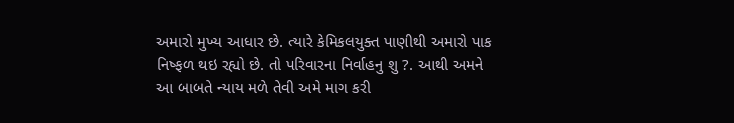અમારો મુખ્ય આધાર છે. ત્યારે કેમિકલયુક્ત પાણીથી અમારો પાક નિષ્ફળ થઇ રહ્યો છે. તો પરિવારના નિર્વાહનુ શુ ?. આથી અમને આ બાબતે ન્યાય મળે તેવી અમે માગ કરી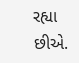રહ્યા છીએ.